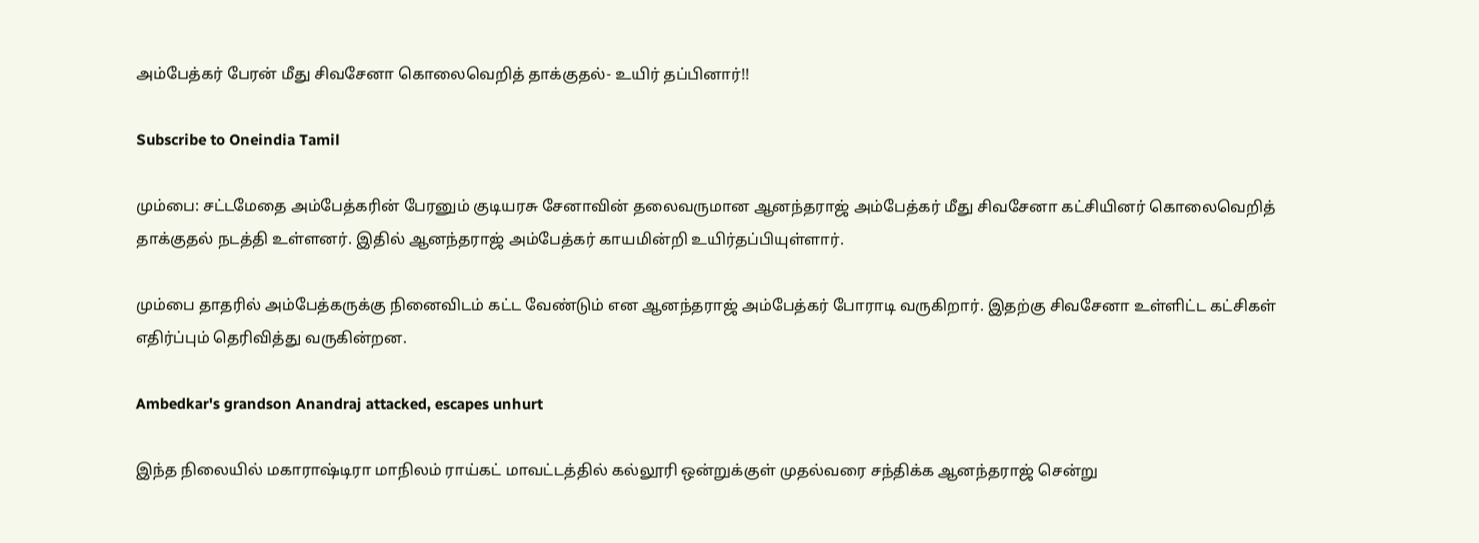அம்பேத்கர் பேரன் மீது சிவசேனா கொலைவெறித் தாக்குதல்- உயிர் தப்பினார்!!

Subscribe to Oneindia Tamil

மும்பை: சட்டமேதை அம்பேத்கரின் பேரனும் குடியரசு சேனாவின் தலைவருமான ஆனந்தராஜ் அம்பேத்கர் மீது சிவசேனா கட்சியினர் கொலைவெறித் தாக்குதல் நடத்தி உள்ளனர். இதில் ஆனந்தராஜ் அம்பேத்கர் காயமின்றி உயிர்தப்பியுள்ளார்.

மும்பை தாதரில் அம்பேத்கருக்கு நினைவிடம் கட்ட வேண்டும் என ஆனந்தராஜ் அம்பேத்கர் போராடி வருகிறார். இதற்கு சிவசேனா உள்ளிட்ட கட்சிகள் எதிர்ப்பும் தெரிவித்து வருகின்றன.

Ambedkar's grandson Anandraj attacked, escapes unhurt

இந்த நிலையில் மகாராஷ்டிரா மாநிலம் ராய்கட் மாவட்டத்தில் கல்லூரி ஒன்றுக்குள் முதல்வரை சந்திக்க ஆனந்தராஜ் சென்று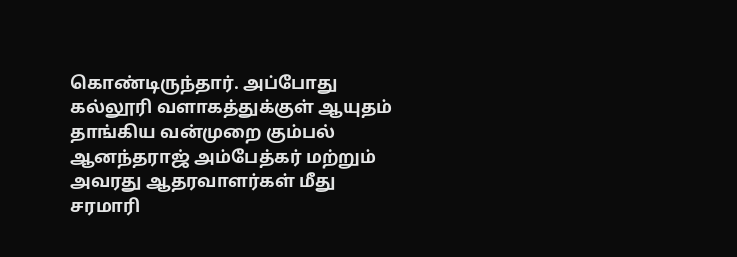கொண்டிருந்தார். அப்போது கல்லூரி வளாகத்துக்குள் ஆயுதம் தாங்கிய வன்முறை கும்பல் ஆனந்தராஜ் அம்பேத்கர் மற்றும் அவரது ஆதரவாளர்கள் மீது சரமாரி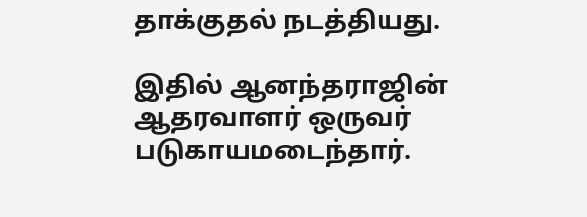தாக்குதல் நடத்தியது.

இதில் ஆனந்தராஜின் ஆதரவாளர் ஒருவர் படுகாயமடைந்தார்.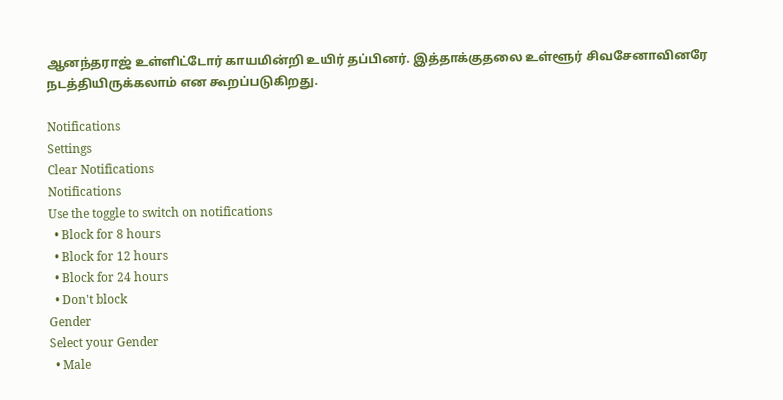ஆனந்தராஜ் உள்ளிட்டோர் காயமின்றி உயிர் தப்பினர். இத்தாக்குதலை உள்ளூர் சிவசேனாவினரே நடத்தியிருக்கலாம் என கூறப்படுகிறது.

Notifications
Settings
Clear Notifications
Notifications
Use the toggle to switch on notifications
  • Block for 8 hours
  • Block for 12 hours
  • Block for 24 hours
  • Don't block
Gender
Select your Gender
  • Male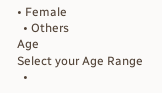• Female
  • Others
Age
Select your Age Range
  •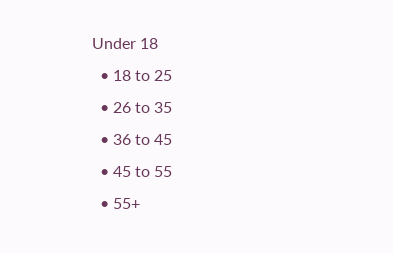Under 18
  • 18 to 25
  • 26 to 35
  • 36 to 45
  • 45 to 55
  • 55+